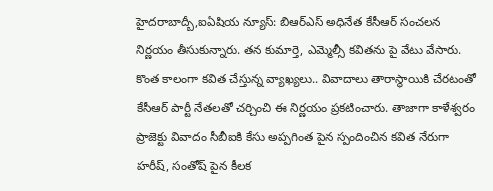హైదరాబాద్బీ,ఐఏషియ న్యూస్: బిఆర్ఎస్ అధినేత కేసీఆర్ సంచలన నిర్ణయం తీసుకున్నారు. తన కుమార్తె, ఎమ్మెల్సీ కవితను పై వేటు వేసారు. కొంత కాలంగా కవిత చేస్తున్న వ్యాఖ్యలు.. వివాదాలు తారాస్థాయికి చేరటంతో కేసీఆర్ పార్టీ నేతలతో చర్చించి ఈ నిర్ణయం ప్రకటించారు. తాజాగా కాళేశ్వరం ప్రాజెక్టు వివాదం సీబీఐకి కేసు అప్పగింత పైన స్పందించిన కవిత నేరుగా హరీష్, సంతోష్ పైన కీలక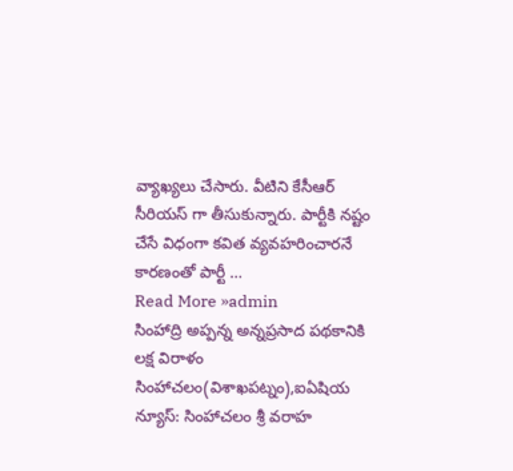వ్యాఖ్యలు చేసారు. వీటిని కేసీఆర్ సీరియస్ గా తీసుకున్నారు. పార్టీకి నష్టం చేసే విధంగా కవిత వ్యవహరించారనే కారణంతో పార్టీ …
Read More »admin
సింహాద్రి అప్పన్న అన్నప్రసాద పథకానికి లక్ష విరాళం
సింహాచలం(విశాఖపట్నం),ఐఏషియ న్యూస్: సింహాచలం శ్రీ వరాహ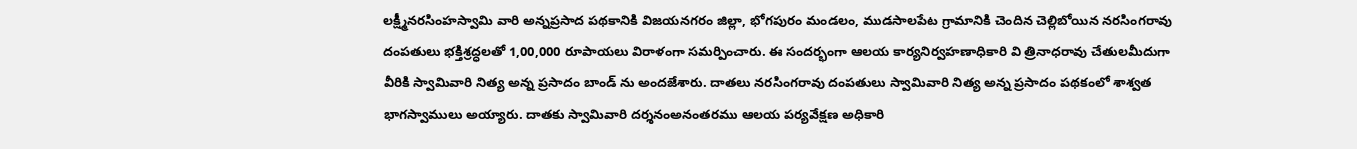లక్ష్మీనరసింహస్వామి వారి అన్నప్రసాద పథకానికి విజయనగరం జిల్లా, భోగపురం మండలం, ముడసాలపేట గ్రామానికి చెందిన చెల్లిబోయిన నరసింగరావు దంపతులు భక్తిశ్రద్ధలతో 1,00,000 రూపాయలు విరాళంగా సమర్పించారు. ఈ సందర్భంగా ఆలయ కార్యనిర్వహణాధికారి వి త్రినాధరావు చేతులమీదుగా వీరికి స్వామివారి నిత్య అన్న ప్రసాదం బాండ్ ను అందజేశారు. దాతలు నరసింగరావు దంపతులు స్వామివారి నిత్య అన్న ప్రసాదం పథకంలో శాశ్వత భాగస్వాములు అయ్యారు. దాతకు స్వామివారి దర్శనంఅనంతరము ఆలయ పర్యవేక్షణ అధికారి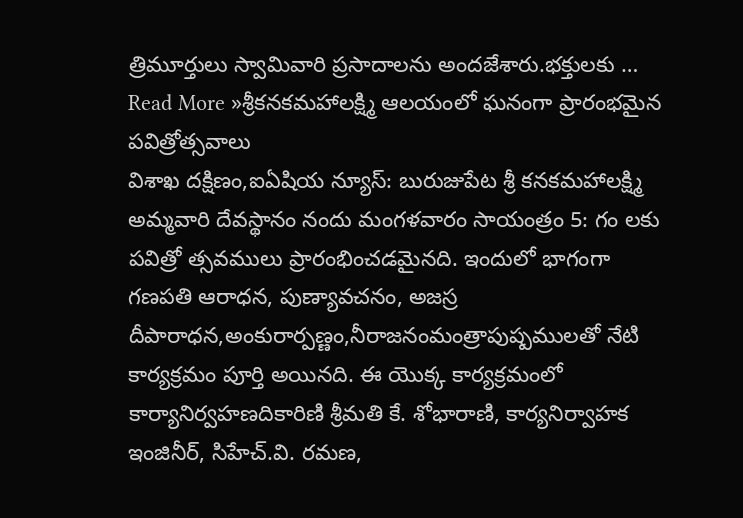త్రిమూర్తులు స్వామివారి ప్రసాదాలను అందజేశారు.భక్తులకు …
Read More »శ్రీకనకమహాలక్ష్మి ఆలయంలో ఘనంగా ప్రారంభమైన పవిత్రోత్సవాలు
విశాఖ దక్షిణం,ఐఏషియ న్యూస్: బురుజుపేట శ్రీ కనకమహాలక్ష్మి అమ్మవారి దేవస్థానం నందు మంగళవారం సాయంత్రం 5: గం లకు పవిత్రో త్సవములు ప్రారంభించడమైనది. ఇందులో భాగంగా గణపతి ఆరాధన, పుణ్యావచనం, అజస్ర దీపారాధన,అంకురార్పణ్ణం,నీరాజనంమంత్రాపుష్పములతో నేటి కార్యక్రమం పూర్తి అయినది. ఈ యొక్క కార్యక్రమంలో కార్యానిర్వహణదికారిణి శ్రీమతి కే. శోభారాణి, కార్యనిర్వాహక ఇంజినీర్, సిహేచ్.వి. రమణ,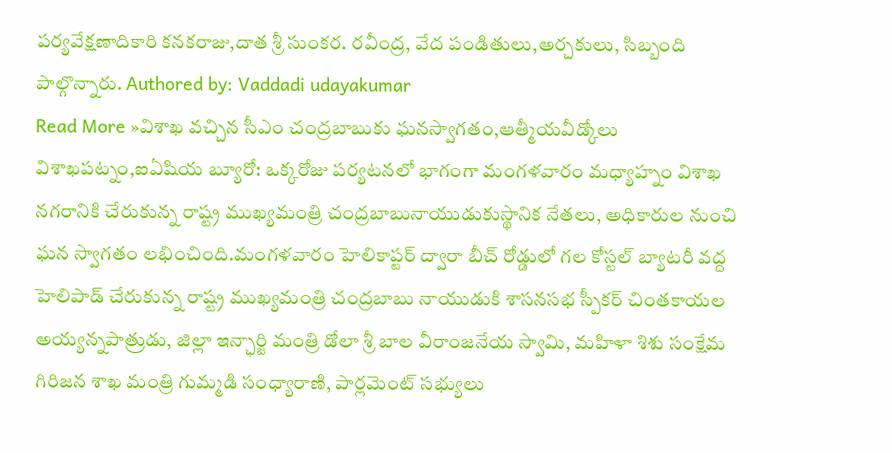పర్యవేక్షణాదికారి కనకరాజు,దాత శ్రీ సుంకర. రవీంద్ర, వేద పండితులు,అర్చకులు, సిబ్బంది పాల్గొన్నారు. Authored by: Vaddadi udayakumar
Read More »విశాఖ వచ్చిన సీఎం చంద్రబాబుకు ఘనస్వాగతం,ఆత్మీయవీడ్కోలు
విశాఖపట్నం,ఐఏషియ బ్యూరో: ఒక్కరోజు పర్యటనలో భాగంగా మంగళవారం మధ్యాహ్నం విశాఖ నగరానికి చేరుకున్న రాష్ట్ర ముఖ్యమంత్రి చంద్రబాబునాయుడుకుస్థానిక నేతలు, అధికారుల నుంచి ఘన స్వాగతం లభించింది.మంగళవారం హెలికాప్టర్ ద్వారా బీచ్ రోడ్డులో గల కోస్టల్ బ్యాటరీ వద్ద హెలిపాడ్ చేరుకున్న రాష్ట్ర ముఖ్యమంత్రి చంద్రబాబు నాయుడుకి శాసనసభ స్పీకర్ చింతకాయల అయ్యన్నపాత్రుడు, జిల్లా ఇన్ఛార్జి మంత్రి డోలా శ్రీ బాల వీరాంజనేయ స్వామి, మహిళా శిశు సంక్షేమ గిరిజన శాఖ మంత్రి గుమ్మడి సంధ్యారాణి, పార్లమెంట్ సభ్యులు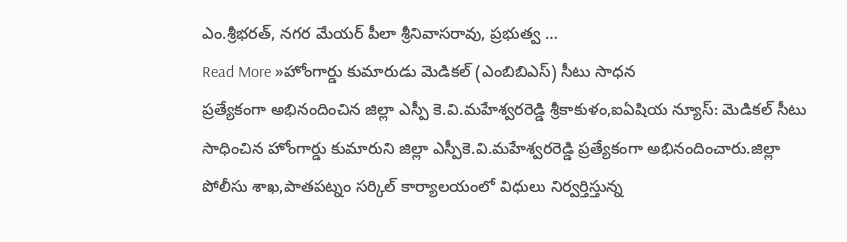ఎం.శ్రీభరత్, నగర మేయర్ పీలా శ్రీనివాసరావు, ప్రభుత్వ …
Read More »హోంగార్డు కుమారుడు మెడికల్ (ఎంబిబిఎస్) సీటు సాధన
ప్రత్యేకంగా అభినందించిన జిల్లా ఎస్పీ కె.వి.మహేశ్వరరెడ్డి శ్రీకాకుళం,ఐఏషియ న్యూస్: మెడికల్ సీటు సాధించిన హోంగార్డు కుమారుని జిల్లా ఎస్పీకె.వి.మహేశ్వరరెడ్డి ప్రత్యేకంగా అభినందించారు.జిల్లా పోలీసు శాఖ,పాతపట్నం సర్కిల్ కార్యాలయంలో విధులు నిర్వర్తిస్తున్న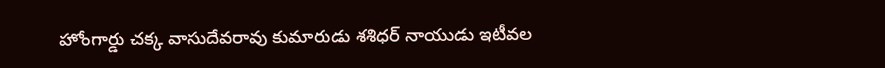హోంగార్డు చక్క వాసుదేవరావు కుమారుడు శశిధర్ నాయుడు ఇటీవల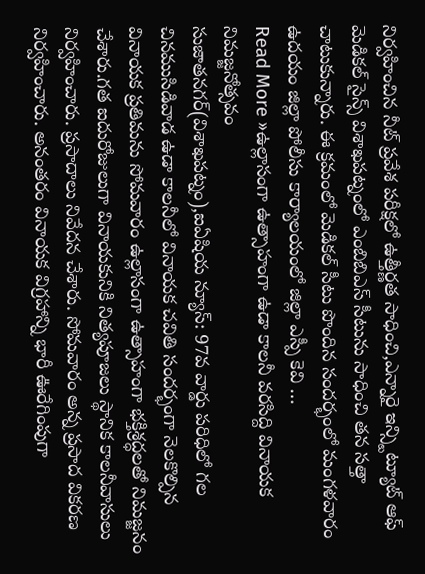నిర్వహించిన నీట్ ప్రవేశ పరీక్షలో ఉత్తీర్ణత సాధించి,ఎన్నారై ఇన్స్టిట్యూట్ ఆఫ్ మెడికల్ సైన్స్ విశాఖపట్నంలో ఎంబిబిఎస్ సీటును సాధించి తన సత్తా చాటుకున్నారు. ఈ క్రమంలో మెడికల్ సీటు పొందిన సందర్భంలో మంగళవారం ఉదయం జిల్లా పోలీసు కార్యాలయంలో జిల్లా ఎస్పీ కెవి …
Read More »ఉల్లాసంగా ఉత్సాహంగా ఉడా కాలనీ వరసిద్ది వినాయక నిమజ్జనోత్సవం
సుజాతనగర్(విశాఖపట్నం),ఐఏషియ న్యూస్: 97వ వార్డు పరిధిలో గల చినముసిడివాడ ఉడా కాలనీలో వినాయక చవితి సందర్భంగా నెలకొల్పిన వినాయక ప్రతిమను సోమవారం ఉల్లాసంగా ఉత్సాహంగా భక్తిశ్రద్ధలతో నిమజ్జనం చేశారు.గత ఐదురోజులుగా వినాయకునికి నిత్యపూజలు స్థానిక కాలనీవాసులు నిర్వహించారు. ప్రసాదాలు నివేదన చేశారు. సోమవారం అన్న ప్రసాద వికరణ నిర్వహించారు. అనంతరం వినాయక విగ్రహాన్ని భారీ ఊరేగింపుగా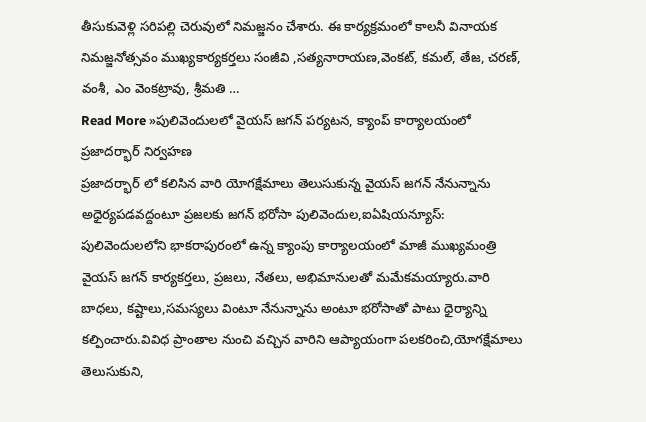తీసుకువెళ్లి సరిపల్లి చెరువులో నిమజ్జనం చేశారు. ఈ కార్యక్రమంలో కాలనీ వినాయక నిమజ్జనోత్సవం ముఖ్యకార్యకర్తలు సంజీవి ,సత్యనారాయణ,వెంకట్, కమల్, తేజ, చరణ్, వంశీ, ఎం వెంకట్రావు, శ్రీమతి …
Read More »పులివెందులలో వైయస్ జగన్ పర్యటన, క్యాంప్ కార్యాలయంలో ప్రజాదర్భార్ నిర్వహణ
ప్రజాదర్భార్ లో కలిసిన వారి యోగక్షేమాలు తెలుసుకున్న వైయస్ జగన్ నేనున్నాను అధైర్యపడవద్దంటూ ప్రజలకు జగన్ భరోసా పులివెందుల,ఐఏషియన్యూస్: పులివెందులలోని భాకరాపురంలో ఉన్న క్యాంపు కార్యాలయంలో మాజీ ముఖ్యమంత్రి వైయస్ జగన్ కార్యకర్తలు, ప్రజలు, నేతలు, అభిమానులతో మమేకమయ్యారు.వారి బాధలు, కష్టాలు,సమస్యలు వింటూ నేనున్నాను అంటూ భరోసాతో పాటు ధైర్యాన్ని కల్పించారు.వివిధ ప్రాంతాల నుంచి వచ్చిన వారిని ఆప్యాయంగా పలకరించి,యోగక్షేమాలు తెలుసుకుని,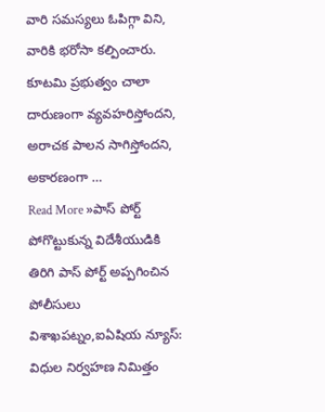వారి సమస్యలు ఓపిగ్గా విని, వారికి భరోసా కల్పించారు. కూటమి ప్రభుత్వం చాలా దారుణంగా వ్యవహరిస్తోందని, అరాచక పాలన సాగిస్తోందని, అకారణంగా …
Read More »పాస్ పోర్ట్ పోగొట్టుకున్న విదేశీయుడికి తిరిగి పాస్ పోర్ట్ అప్పగించిన పోలీసులు
విశాఖపట్నం,ఐఏషియ న్యూస్: విధుల నిర్వహణ నిమిత్తం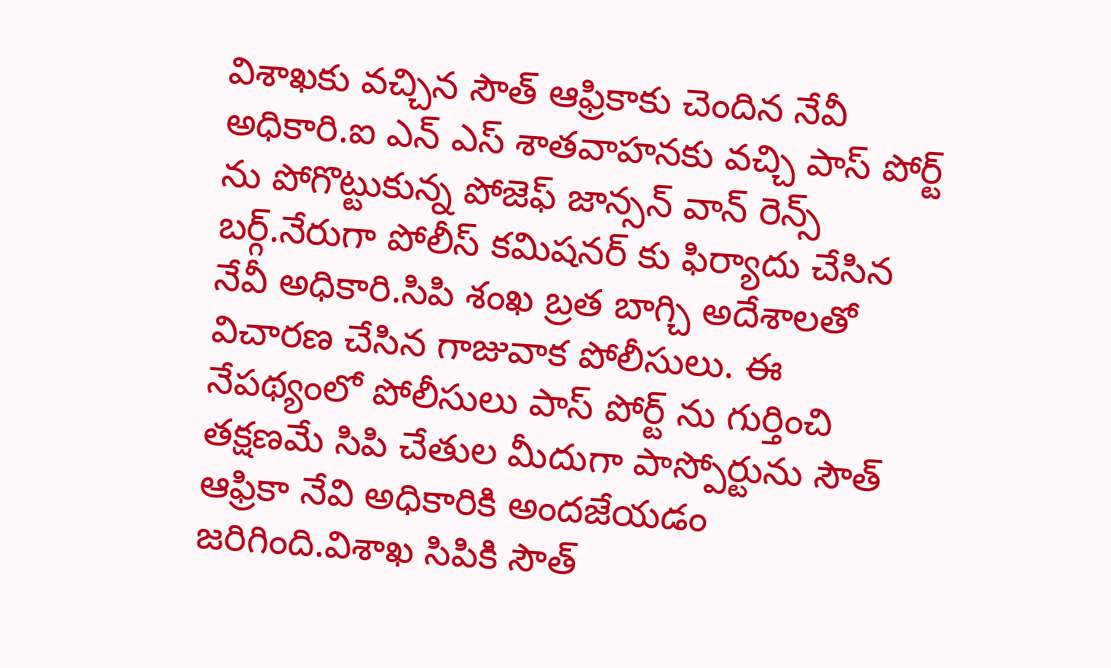విశాఖకు వచ్చిన సౌత్ ఆఫ్రికాకు చెందిన నేవీ అధికారి.ఐ ఎన్ ఎస్ శాతవాహనకు వచ్చి పాస్ పోర్ట్ ను పోగొట్టుకున్న పోజెఫ్ జాన్సన్ వాన్ రెన్స్ బర్గ్.నేరుగా పోలీస్ కమిషనర్ కు ఫిర్యాదు చేసిన నేవీ అధికారి.సిపి శంఖ బ్రత బాగ్చి అదేశాలతో విచారణ చేసిన గాజువాక పోలీసులు. ఈ నేపథ్యంలో పోలీసులు పాస్ పోర్ట్ ను గుర్తించి తక్షణమే సిపి చేతుల మీదుగా పాస్పోర్టును సౌత్ ఆఫ్రికా నేవి అధికారికి అందజేయడం జరిగింది.విశాఖ సిపికి సౌత్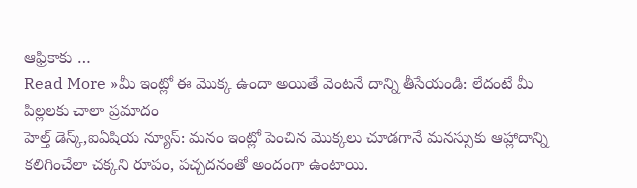ఆఫ్రికాకు …
Read More »మీ ఇంట్లో ఈ మొక్క ఉందా అయితే వెంటనే దాన్ని తీసేయండి: లేదంటే మీ పిల్లలకు చాలా ప్రమాదం
హెల్త్ డెస్క్,ఐఏషియ న్యూస్: మనం ఇంట్లో పెంచిన మొక్కలు చూడగానే మనస్సుకు ఆహ్లాదాన్ని కలిగించేలా చక్కని రూపం, పచ్చదనంతో అందంగా ఉంటాయి.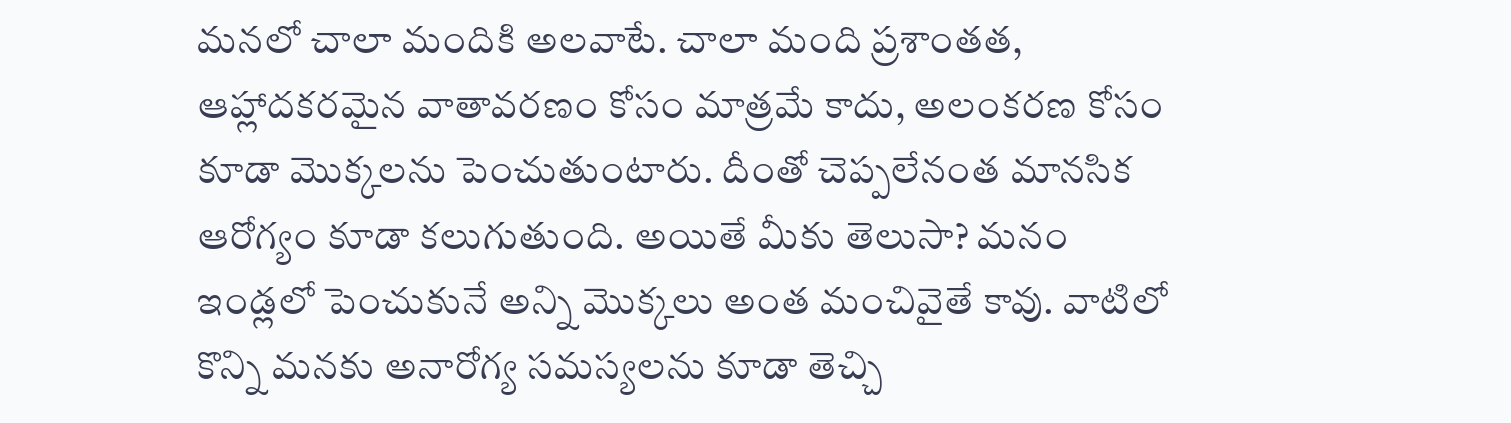మనలో చాలా మందికి అలవాటే. చాలా మంది ప్రశాంతత, ఆహ్లాదకరమైన వాతావరణం కోసం మాత్రమే కాదు, అలంకరణ కోసం కూడా మొక్కలను పెంచుతుంటారు. దీంతో చెప్పలేనంత మానసిక ఆరోగ్యం కూడా కలుగుతుంది. అయితే మీకు తెలుసా? మనం ఇండ్లలో పెంచుకునే అన్ని మొక్కలు అంత మంచివైతే కావు. వాటిలో కొన్ని మనకు అనారోగ్య సమస్యలను కూడా తెచ్చి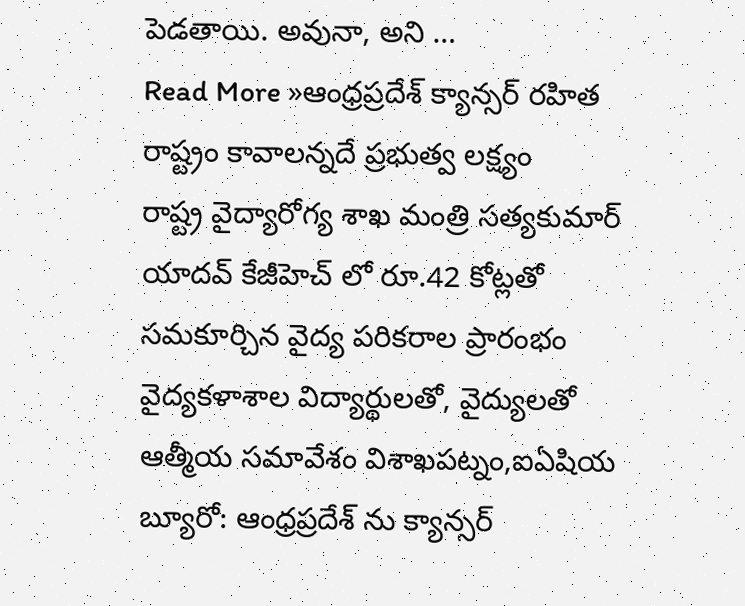పెడతాయి. అవునా, అని …
Read More »ఆంధ్రప్రదేశ్ క్యాన్సర్ రహిత రాష్ట్రం కావాలన్నదే ప్రభుత్వ లక్ష్యం
రాష్ట్ర వైద్యారోగ్య శాఖ మంత్రి సత్యకుమార్ యాదవ్ కేజీహెచ్ లో రూ.42 కోట్లతో సమకూర్చిన వైద్య పరికరాల ప్రారంభం వైద్యకళాశాల విద్యార్థులతో, వైద్యులతో ఆత్మీయ సమావేశం విశాఖపట్నం,ఐఏషియ బ్యూరో: ఆంధ్రప్రదేశ్ ను క్యాన్సర్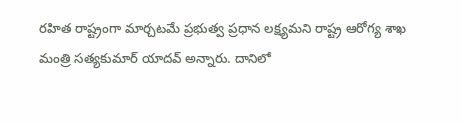రహిత రాష్ట్రంగా మార్చటమే ప్రభుత్వ ప్రధాన లక్ష్యమని రాష్ట్ర ఆరోగ్య శాఖ మంత్రి సత్యకుమార్ యాదవ్ అన్నారు. దానిలో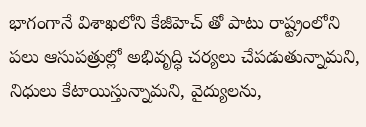భాగంగానే విశాఖలోని కేజీహెచ్ తో పాటు రాష్ట్రంలోని పలు ఆసుపత్రుల్లో అభివృద్ధి చర్యలు చేపడుతున్నామని, నిధులు కేటాయిస్తున్నామని, వైద్యులను,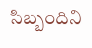సిబ్బందిని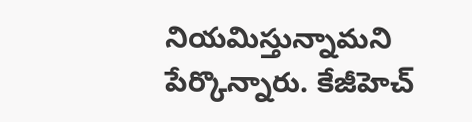నియమిస్తున్నామని పేర్కొన్నారు. కేజీహెచ్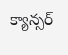క్యాన్సర్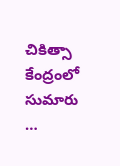చికిత్సా కేంద్రంలో సుమారు …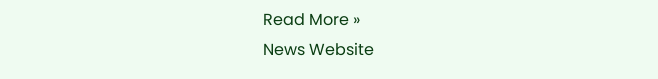Read More »
News Website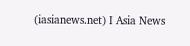(iasianews.net) I Asia News